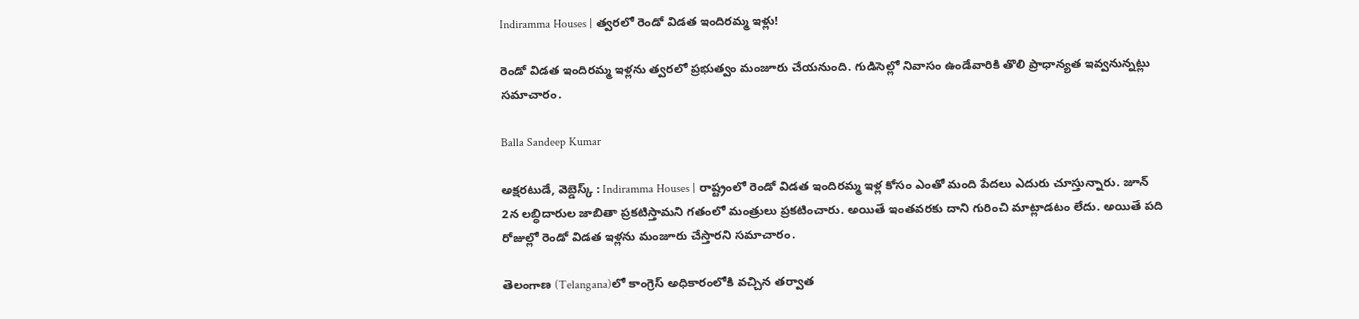Indiramma Houses | త్వరలో రెండో విడత ఇందిరమ్మ ఇళ్లు!

రెండో విడత ఇందిరమ్మ ఇళ్లను త్వరలో ప్రభుత్వం మంజూరు చేయనుంది. గుడిసెల్లో నివాసం ఉండేవారికి తొలి ప్రాధాన్యత ఇవ్వనున్నట్లు సమాచారం.

Balla Sandeep Kumar

అక్షరటుడే, వెబ్డెస్క్ : Indiramma Houses | రాష్ట్రంలో రెండో విడత ఇందిరమ్మ ఇళ్ల కోసం ఎంతో మంది పేదలు ఎదురు చూస్తున్నారు. జూన్ 2న లబ్ధిదారుల జాబితా ప్రకటిస్తామని గతంలో మంత్రులు ప్రకటించారు. అయితే ఇంతవరకు దాని గురించి మాట్లాడటం లేదు. అయితే పది రోజుల్లో రెండో విడత ఇళ్లను మంజూరు చేస్తారని సమాచారం.

తెలంగాణ (Telangana)లో కాంగ్రెస్ అధికారంలోకి వచ్చిన తర్వాత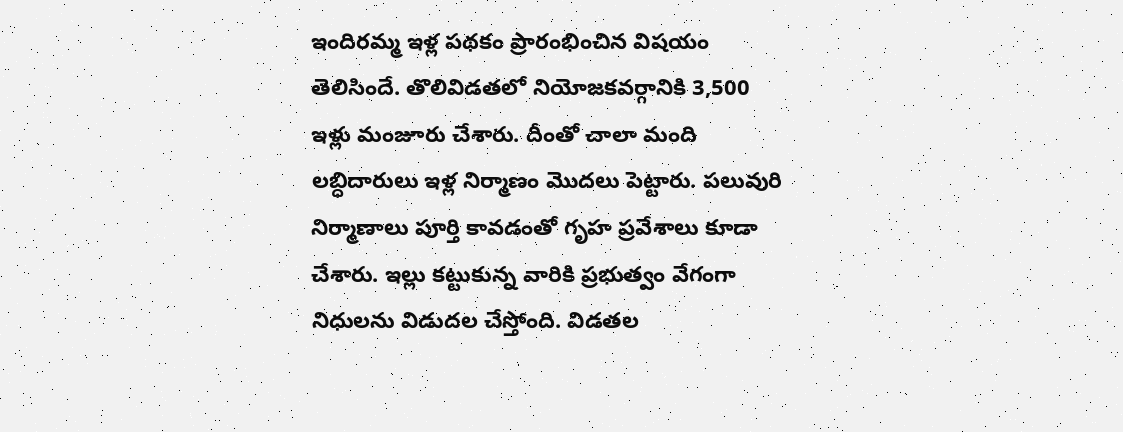ఇందిరమ్మ ఇళ్ల పథకం ప్రారంభించిన విషయం తెలిసిందే. తొలివిడతలో నియోజకవర్గానికి 3,500 ఇళ్లు మంజూరు చేశారు. దీంతో చాలా మంది లబ్ధిదారులు ఇళ్ల నిర్మాణం మొదలు పెట్టారు. పలువురి నిర్మాణాలు పూర్తి కావడంతో గృహ ప్రవేశాలు కూడా చేశారు. ఇల్లు కట్టుకున్న వారికి ప్రభుత్వం వేగంగా నిధులను విడుదల చేస్తోంది. విడతల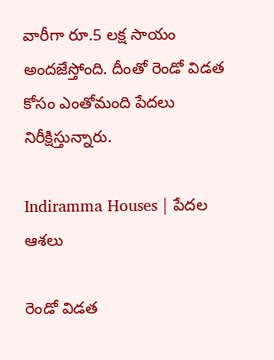వారీగా రూ.5 లక్ష సాయం అందజేస్తోంది. దీంతో రెండో విడత కోసం ఎంతోమంది పేదలు నిరీక్షిస్తున్నారు.

Indiramma Houses | పేదల ఆశలు

రెండో విడత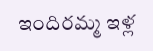ఇందిరమ్మ ఇళ్ల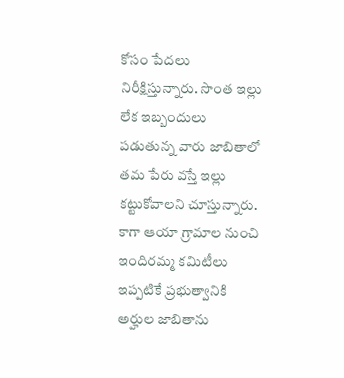కోసం పేదలు నిరీక్షిస్తున్నారు. సొంత ఇల్లు లేక ఇబ్బందులు పడుతున్న వారు జాబితాలో తమ పేరు వస్తే ఇల్లు కట్టుకోవాలని చూస్తున్నారు. కాగా ఆయా గ్రామాల నుంచి ఇందిరమ్మ కమిటీలు ఇప్పటికే ప్రభుత్వానికి అర్హుల జాబితాను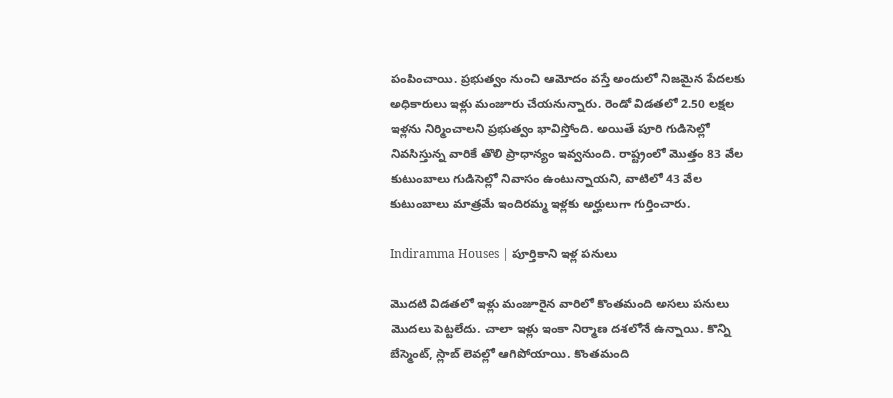పంపించాయి. ప్రభుత్వం నుంచి ఆమోదం వస్తే అందులో నిజమైన పేదలకు అధికారులు ఇళ్లు మంజూరు చేయనున్నారు. రెండో విడతలో 2.50 లక్షల ఇళ్లను నిర్మించాలని ప్రభుత్వం భావిస్తోంది. అయితే పూరి గుడిసెల్లో నివసిస్తున్న వారికే తొలి ప్రాధాన్యం ఇవ్వనుంది. రాష్ట్రంలో మొత్తం 83 వేల కుటుంబాలు గుడిసెల్లో నివాసం ఉంటున్నాయని, వాటిలో 43 వేల కుటుంబాలు మాత్రమే ఇందిరమ్మ ఇళ్లకు అర్హులుగా గుర్తించారు.

Indiramma Houses | పూర్తికాని ఇళ్ల పనులు

మొదటి విడతలో ఇళ్లు మంజూరైన వారిలో కొంతమంది అసలు పనులు మొదలు పెట్టలేదు. చాలా ఇళ్లు ఇంకా నిర్మాణ దశలోనే ఉన్నాయి. కొన్ని బేస్మెంట్, స్లాబ్ లెవల్లో ఆగిపోయాయి. కొంతమంది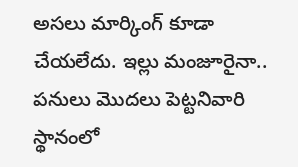అసలు మార్కింగ్ కూడా చేయలేదు. ఇల్లు మంజూరైనా.. పనులు మొదలు పెట్టనివారి స్థానంలో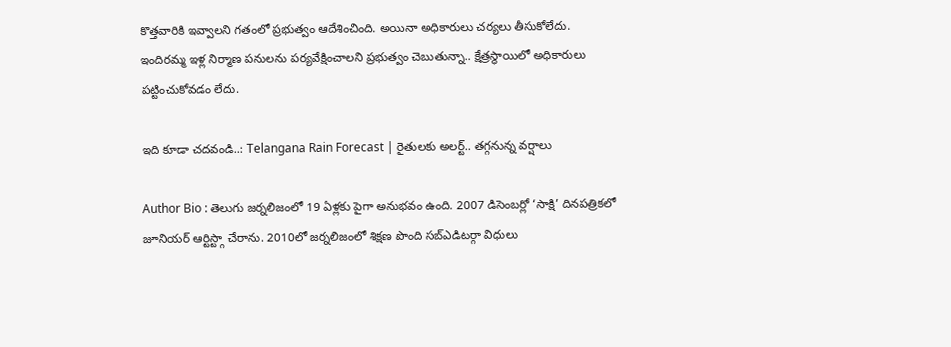కొత్తవారికి ఇవ్వాలని గతంలో ప్రభుత్వం ఆదేశించింది. అయినా అధికారులు చర్యలు తీసుకోలేదు. ఇందిరమ్మ ఇళ్ల నిర్మాణ పనులను పర్యవేక్షించాలని ప్రభుత్వం చెబుతున్నా.. క్షేత్రస్థాయిలో అధికారులు పట్టించుకోవడం లేదు.

ఇది కూడా చదవండి..: Telangana Rain Forecast | రైతులకు అలర్ట్.. తగ్గనున్న వర్షాలు

Author Bio : తెలుగు జర్నలిజంలో 19 ఏళ్లకు పైగా అనుభవం ఉంది. 2007 డిసెంబర్లో ‘సాక్షి’ దినపత్రికలో జూనియర్ ఆర్టిస్ట్గా చేరాను. 2010లో జర్నలిజంలో శిక్షణ పొంది సబ్ఎడిటర్గా విధులు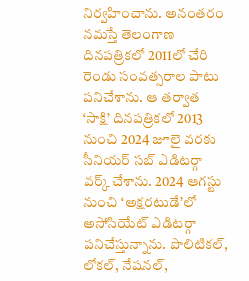నిర్వహించాను. అనంతరం నమస్తే తెలంగాణ దినపత్రికలో 2011లో చేరి రెండు సంవత్సరాల పాటు పనిచేశాను. ఆ తర్వాత ‘సాక్షి’ దినపత్రికలో 2013 నుంచి 2024 జూలై వరకు సీనియర్ సబ్ ఎడిటర్గా వర్క్ చేశాను. 2024 ఆగస్టు నుంచి ‘అక్షరటుడే’లో అసోసియేట్ ఎడిటర్గా పనిచేస్తున్నాను. పొలిటికల్, లోకల్, నేషనల్,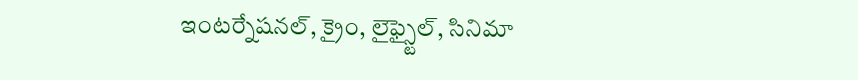ఇంటర్నేషనల్, క్రైం, లైఫ్స్టైల్, సినిమా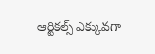ఆర్టికల్స్ ఎక్కువగా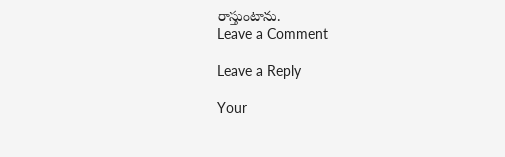రాస్తుంటాను.
Leave a Comment

Leave a Reply

Your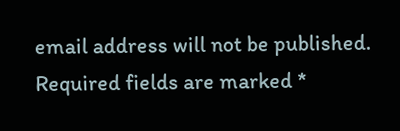email address will not be published. Required fields are marked *